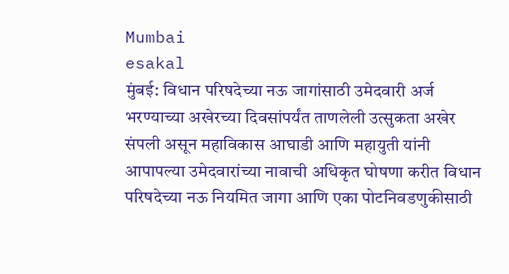Mumbai
esakal
मुंबई: विधान परिषदेच्या नऊ जागांसाठी उमेदवारी अर्ज भरण्याच्या अखेरच्या दिवसांपर्यंत ताणलेली उत्सुकता अखेर संपली असून महाविकास आघाडी आणि महायुती यांनी आपापल्या उमेदवारांच्या नावाची अधिकृत घोषणा करीत विधान परिषदेच्या नऊ नियमित जागा आणि एका पोटनिवडणुकीसाठी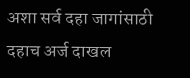अशा सर्व दहा जागांसाठी दहाच अर्ज दाखल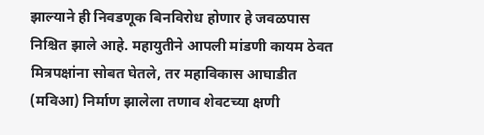झाल्याने ही निवडणूक बिनविरोध होणार हे जवळपास निश्चित झाले आहे. महायुतीने आपली मांडणी कायम ठेवत मित्रपक्षांना सोबत घेतले, तर महाविकास आघाडीत (मविआ) निर्माण झालेला तणाव शेवटच्या क्षणी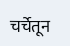चर्चेतून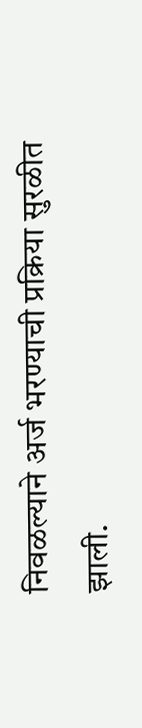निवळल्याने अर्ज भरण्याची प्रक्रिया सुरळीत झाली.